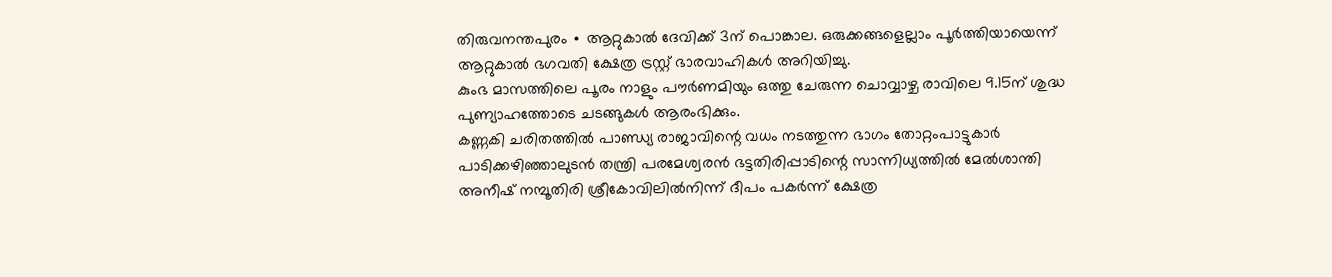തിരുവനന്തപുരം ∙ ആറ്റുകാൽ ദേവിക്ക് 3ന് പൊങ്കാല. ഒരുക്കങ്ങളെല്ലാം പൂർത്തിയായെന്ന് ആറ്റുകാൽ ഭഗവതി ക്ഷേത്ര ട്രസ്റ്റ് ഭാരവാഹികൾ അറിയിച്ചു.
കുംഭ മാസത്തിലെ പൂരം നാളും പൗർണമിയും ഒത്തു ചേരുന്ന ചൊവ്വാഴ്ച രാവിലെ 9.15ന് ശുദ്ധ പുണ്യാഹത്തോടെ ചടങ്ങുകൾ ആരംഭിക്കും.
കണ്ണകി ചരിതത്തിൽ പാണ്ഡ്യ രാജാവിന്റെ വധം നടത്തുന്ന ഭാഗം തോറ്റംപാട്ടുകാർ പാടിക്കഴിഞ്ഞാലുടൻ തന്ത്രി പരമേശ്വരൻ ഭട്ടതിരിപ്പാടിന്റെ സാന്നിധ്യത്തിൽ മേൽശാന്തി അനീഷ് നമ്പൂതിരി ശ്രീകോവിലിൽനിന്ന് ദീപം പകർന്ന് ക്ഷേത്ര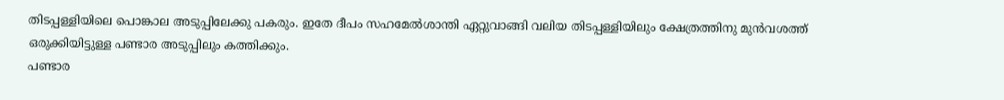തിടപ്പള്ളിയിലെ പൊങ്കാല അടുപ്പിലേക്കു പകരും. ഇതേ ദീപം സഹമേൽശാന്തി ഏറ്റുവാങ്ങി വലിയ തിടപ്പള്ളിയിലും ക്ഷേത്രത്തിനു മുൻവശത്ത് ഒരുക്കിയിട്ടുള്ള പണ്ടാര അടുപ്പിലും കത്തിക്കും.
പണ്ടാര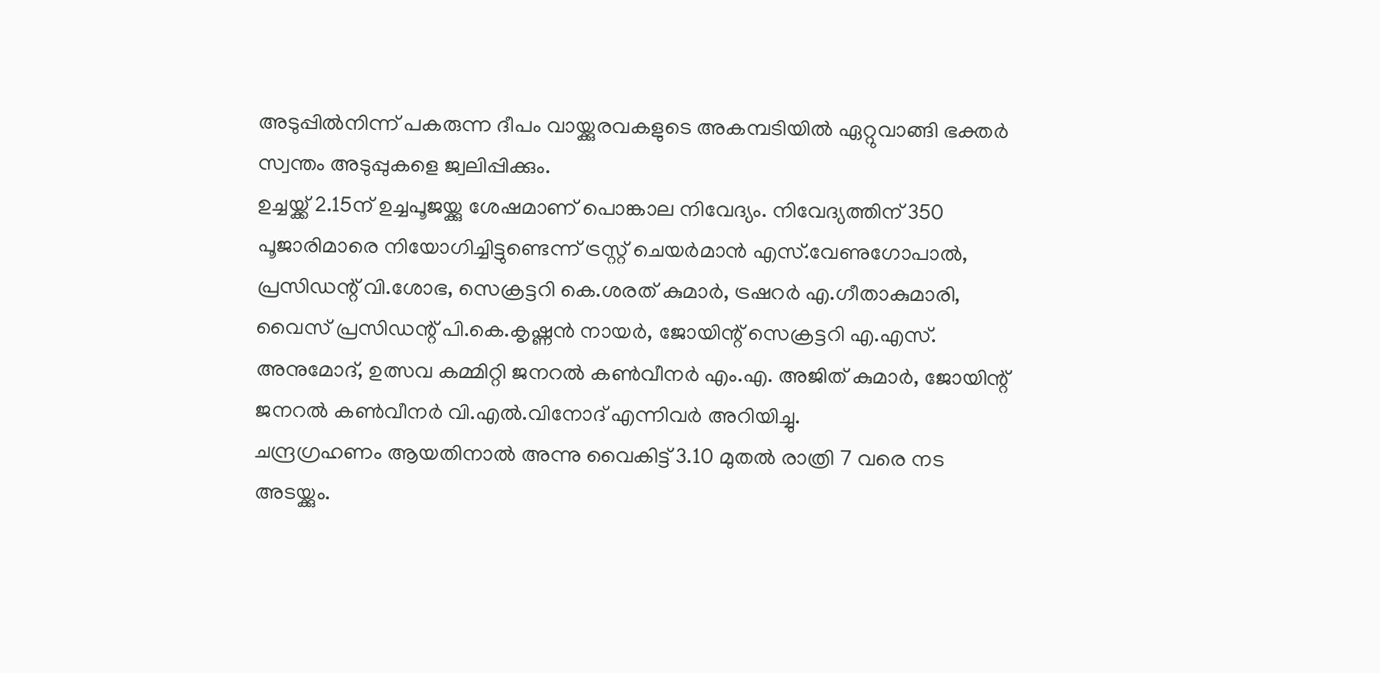അടുപ്പിൽനിന്ന് പകരുന്ന ദീപം വായ്ക്കുരവകളുടെ അകമ്പടിയിൽ ഏറ്റുവാങ്ങി ഭക്തർ സ്വന്തം അടുപ്പുകളെ ജ്വലിപ്പിക്കും.
ഉച്ചയ്ക്ക് 2.15ന് ഉച്ചപൂജയ്ക്കു ശേഷമാണ് പൊങ്കാല നിവേദ്യം. നിവേദ്യത്തിന് 350 പൂജാരിമാരെ നിയോഗിച്ചിട്ടുണ്ടെന്ന് ട്രസ്റ്റ് ചെയർമാൻ എസ്.വേണുഗോപാൽ, പ്രസിഡന്റ് വി.ശോഭ, സെക്രട്ടറി കെ.ശരത് കുമാർ, ട്രഷറർ എ.ഗീതാകുമാരി, വൈസ് പ്രസിഡന്റ് പി.കെ.കൃഷ്ണൻ നായർ, ജോയിന്റ് സെക്രട്ടറി എ.എസ്.
അനുമോദ്, ഉത്സവ കമ്മിറ്റി ജനറൽ കൺവീനർ എം.എ. അജിത് കുമാർ, ജോയിന്റ് ജനറൽ കൺവീനർ വി.എൽ.വിനോദ് എന്നിവർ അറിയിച്ചു.
ചന്ദ്രഗ്രഹണം ആയതിനാൽ അന്നു വൈകിട്ട് 3.10 മുതൽ രാത്രി 7 വരെ നട
അടയ്ക്കും.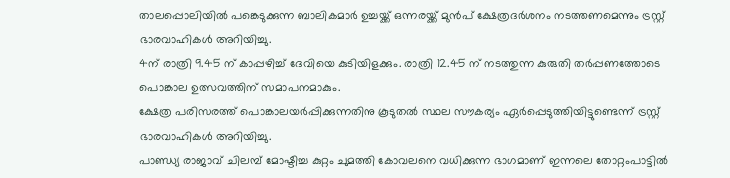താലപ്പൊലിയിൽ പങ്കെടുക്കുന്ന ബാലികമാർ ഉച്ചയ്ക്ക് ഒന്നരയ്ക്ക് മുൻപ് ക്ഷേത്രദർശനം നടത്തണമെന്നും ട്രസ്റ്റ് ഭാരവാഹികൾ അറിയിച്ചു.
4ന് രാത്രി 9.45 ന് കാപ്പഴിച്ച് ദേവിയെ കുടിയിളക്കും. രാത്രി 12.45 ന് നടത്തുന്ന കുരുതി തർപ്പണത്തോടെ പൊങ്കാല ഉത്സവത്തിന് സമാപനമാകും.
ക്ഷേത്ര പരിസരത്ത് പൊങ്കാലയർപ്പിക്കുന്നതിനു കൂടുതൽ സ്ഥല സൗകര്യം ഏർപ്പെടുത്തിയിട്ടുണ്ടെന്ന് ട്രസ്റ്റ് ഭാരവാഹികൾ അറിയിച്ചു.
പാണ്ഡ്യ രാജാവ് ചിലമ്പ് മോഷ്ടിച്ച കുറ്റം ചുമത്തി കോവലനെ വധിക്കുന്ന ഭാഗമാണ് ഇന്നലെ തോറ്റംപാട്ടിൽ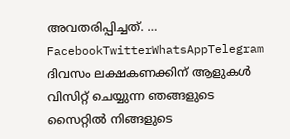അവതരിപ്പിച്ചത്. … FacebookTwitterWhatsAppTelegram
ദിവസം ലക്ഷകണക്കിന് ആളുകൾ വിസിറ്റ് ചെയ്യുന്ന ഞങ്ങളുടെ സൈറ്റിൽ നിങ്ങളുടെ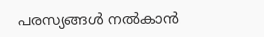പരസ്യങ്ങൾ നൽകാൻ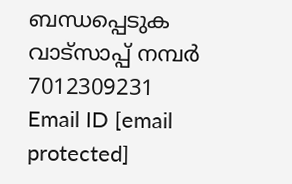ബന്ധപ്പെടുക വാട്സാപ്പ് നമ്പർ 7012309231 Email ID [email protected]